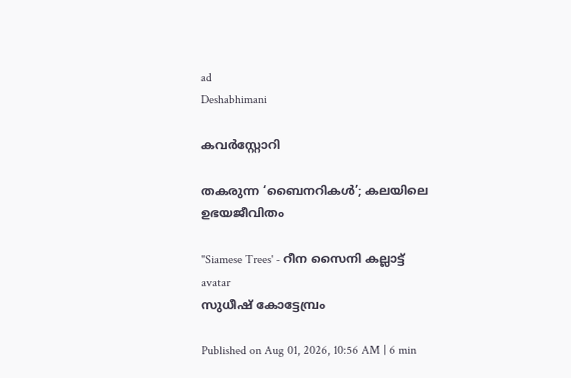ad
Deshabhimani

കവർസ്റ്റോറി

തകരുന്ന ‘ബൈനറികൾ’; കലയിലെ ഉഭയജീവിതം

"Siamese Trees' ‐ റീന സൈനി കല്ലാട്ട്‌
avatar
സുധീഷ് കോട്ടേമ്പ്രം

Published on Aug 01, 2026, 10:56 AM | 6 min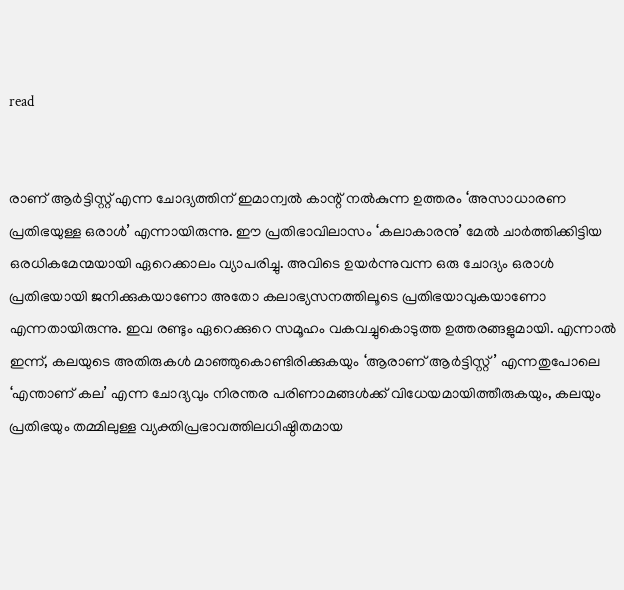read


രാണ് ആർട്ടിസ്റ്റ് എന്ന ചോദ്യത്തിന് ഇമാന്വൽ കാന്റ് നൽകുന്ന ഉത്തരം ‘അസാധാരണ പ്രതിഭയുള്ള ഒരാൾ’ എന്നായിരുന്നു. ഈ പ്രതിഭാവിലാസം ‘കലാകാരനു’ മേൽ ചാർത്തിക്കിട്ടിയ ഒരധികമേന്മയായി ഏറെക്കാലം വ്യാപരിച്ചു. അവിടെ ഉയർന്നുവന്ന ഒരു ചോദ്യം ഒരാൾ പ്രതിഭയായി ജനിക്കുകയാണോ അതോ കലാഭ്യസനത്തിലൂടെ പ്രതിഭയാവുകയാണോ എന്നതായിരുന്നു. ഇവ രണ്ടും ഏറെക്കുറെ സമൂഹം വകവച്ചുകൊടുത്ത ഉത്തരങ്ങളുമായി. എന്നാൽ ഇന്ന്, കലയുടെ അതിരുകൾ മാഞ്ഞുകൊണ്ടിരിക്കുകയും ‘ആരാണ് ആർട്ടിസ്റ്റ്’ എന്നതുപോലെ ‘എന്താണ് കല’ എന്ന ചോദ്യവും നിരന്തര പരിണാമങ്ങൾക്ക് വിധേയമായിത്തീരുകയും, കലയും പ്രതിഭയും തമ്മിലുള്ള വ്യക്തിപ്രഭാവത്തിലധിഷ്ഠിതമായ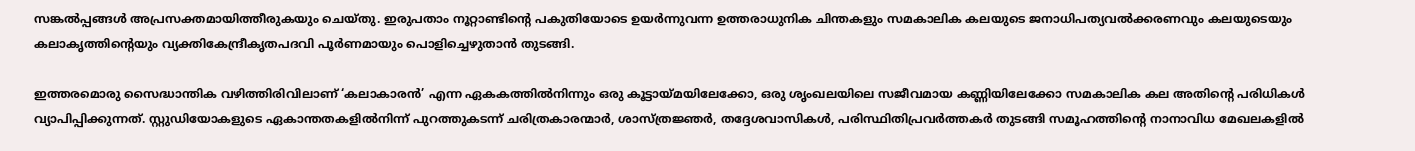സങ്കൽപ്പങ്ങൾ അപ്രസക്തമായിത്തീരുകയും ചെയ്‌തു. ഇരുപതാം നൂറ്റാണ്ടിന്റെ പകുതിയോടെ ഉയർന്നുവന്ന ഉത്തരാധുനിക ചിന്തകളും സമകാലിക കലയുടെ ജനാധിപത്യവൽക്കരണവും കലയുടെയും കലാകൃത്തിന്റെയും വ്യക്തികേന്ദ്രീകൃതപദവി പൂർണമായും പൊളിച്ചെഴുതാൻ തുടങ്ങി.

ഇത്തരമൊരു സൈദ്ധാന്തിക വഴിത്തിരിവിലാണ് ‘കലാകാരൻ’ എന്ന ഏകകത്തിൽനിന്നും ഒരു കൂട്ടായ്‌മയിലേക്കോ, ഒരു ശൃംഖലയിലെ സജീവമായ കണ്ണിയിലേക്കോ സമകാലിക കല അതിന്റെ പരിധികൾ വ്യാപിപ്പിക്കുന്നത്‌. സ്റ്റുഡിയോകളുടെ ഏകാന്തതകളിൽനിന്ന് പുറത്തുകടന്ന് ചരിത്രകാരന്മാർ, ശാസ്‌ത്രജ്ഞർ, തദ്ദേശവാസികൾ, പരിസ്ഥിതിപ്രവർത്തകർ തുടങ്ങി സമൂഹത്തിന്റെ നാനാവിധ മേഖലകളിൽ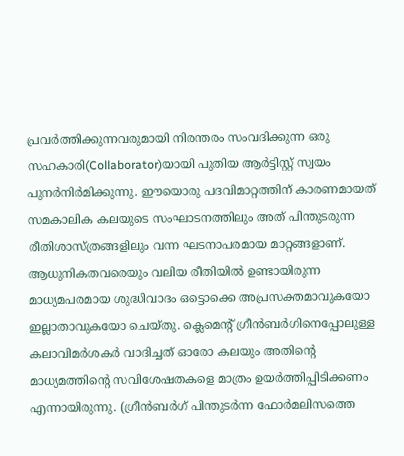പ്രവർത്തിക്കുന്നവരുമായി നിരന്തരം സംവദിക്കുന്ന ഒരു സഹകാരി(Collaborator)യായി പുതിയ ആർട്ടിസ്റ്റ് സ്വയം പുനർനിർമിക്കുന്നു. ഈയൊരു പദവിമാറ്റത്തിന് കാരണമായത് സമകാലിക കലയുടെ സംഘാടനത്തിലും അത് പിന്തുടരുന്ന രീതിശാസ്‌ത്രങ്ങളിലും വന്ന ഘടനാപരമായ മാറ്റങ്ങളാണ്. ആധുനികതവരെയും വലിയ രീതിയിൽ ഉണ്ടായിരുന്ന മാധ്യമപരമായ ശുദ്ധിവാദം ഒട്ടൊക്കെ അപ്രസക്തമാവുകയോ ഇല്ലാതാവുകയോ ചെയ്‌തു. ക്ലെമെന്റ് ഗ്രീൻബർഗിനെപ്പോലുള്ള കലാവിമർശകർ വാദിച്ചത് ഓരോ കലയും അതിന്റെ മാധ്യമത്തിന്റെ സവിശേഷതകളെ മാത്രം ഉയർത്തിപ്പിടിക്കണം എന്നായിരുന്നു. (ഗ്രീൻബർഗ് പിന്തുടർന്ന ഫോർമലിസത്തെ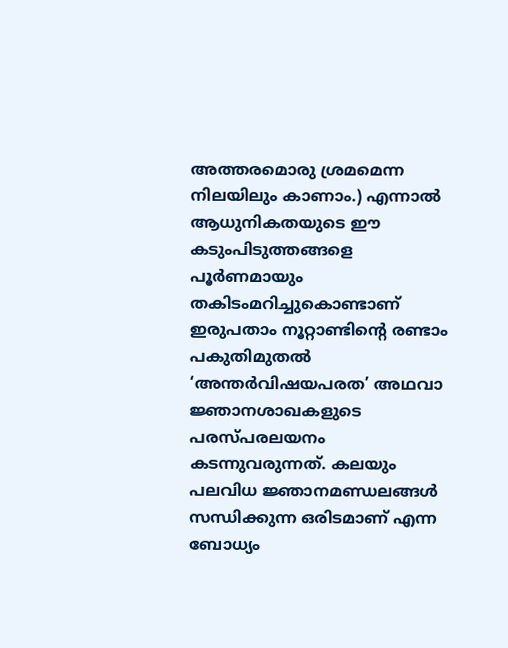അത്തരമൊരു ശ്രമമെന്ന നിലയിലും കാണാം.) എന്നാൽ ആധുനികതയുടെ ഈ കടുംപിടുത്തങ്ങളെ പൂർണമായും തകിടംമറിച്ചുകൊണ്ടാണ് ഇരുപതാം നൂറ്റാണ്ടിന്റെ രണ്ടാം പകുതിമുതൽ ‘അന്തർവിഷയപരത’ അഥവാ ജ്ഞാനശാഖകളുടെ പരസ്‌പരലയനം കടന്നുവരുന്നത്. കലയും പലവിധ ജ്ഞാനമണ്ഡലങ്ങൾ സന്ധിക്കുന്ന ഒരിടമാണ് എന്ന ബോധ്യം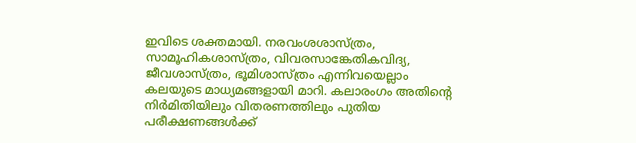ഇവിടെ ശക്തമായി. നരവംശശാസ്‌ത്രം, സാമൂഹികശാസ്‌ത്രം, വിവരസാങ്കേതികവിദ്യ, ജീവശാസ്‌ത്രം, ഭൂമിശാസ്‌ത്രം എന്നിവയെല്ലാം കലയുടെ മാധ്യമങ്ങളായി മാറി. കലാരംഗം അതിന്റെ നിർമിതിയിലും വിതരണത്തിലും പുതിയ പരീക്ഷണങ്ങൾക്ക്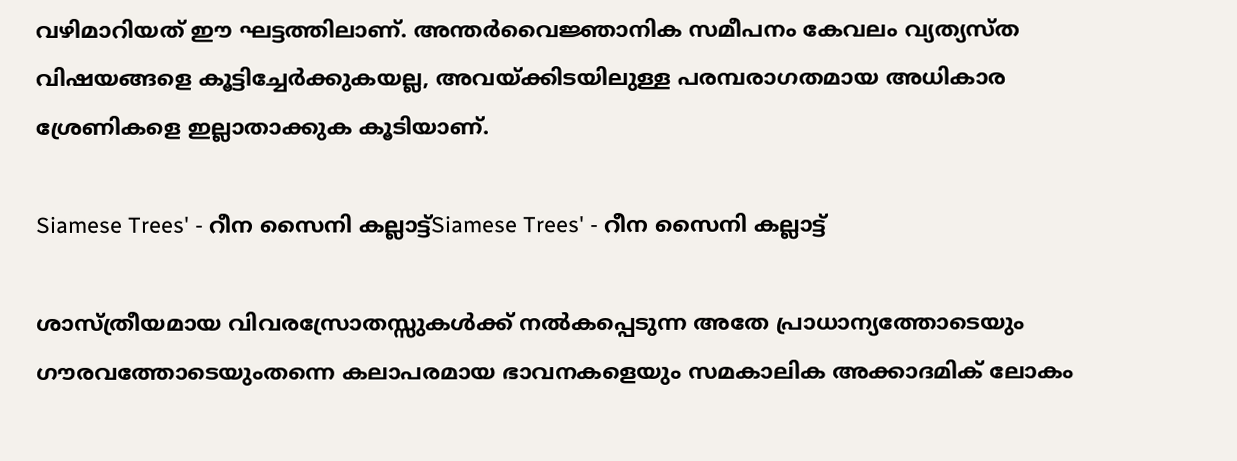വഴിമാറിയത് ഈ ഘട്ടത്തിലാണ്. അന്തർവൈജ്ഞാനിക സമീപനം കേവലം വ്യത്യസ്ത വിഷയങ്ങളെ കൂട്ടിച്ചേർക്കുകയല്ല, അവയ്ക്കിടയിലുള്ള പരമ്പരാഗതമായ അധികാര ശ്രേണികളെ ഇല്ലാതാക്കുക കൂടിയാണ്‌.

Siamese Trees' ‐ റീന സൈനി കല്ലാട്ട്‌Siamese Trees' ‐ റീന സൈനി കല്ലാട്ട്‌

ശാസ്ത്രീയമായ വിവരസ്രോതസ്സുകൾക്ക്‌ നൽകപ്പെടുന്ന അതേ പ്രാധാന്യത്തോടെയും ഗൗരവത്തോടെയുംതന്നെ കലാപരമായ ഭാവനകളെയും സമകാലിക അക്കാദമിക് ലോകം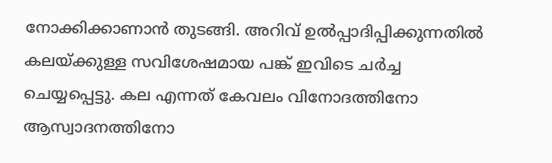നോക്കിക്കാണാൻ തുടങ്ങി. അറിവ് ഉൽപ്പാദിപ്പിക്കുന്നതിൽ കലയ്‌ക്കുള്ള സവിശേഷമായ പങ്ക് ഇവിടെ ചർച്ച ചെയ്യപ്പെട്ടു. കല എന്നത് കേവലം വിനോദത്തിനോ ആസ്വാദനത്തിനോ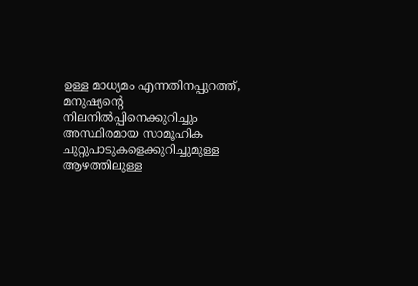ഉള്ള മാധ്യമം എന്നതിനപ്പുറത്ത്‌, മനുഷ്യന്റെ നിലനിൽപ്പിനെക്കുറിച്ചും അസ്ഥിരമായ സാമൂഹിക ചുറ്റുപാടുകളെക്കുറിച്ചുമുള്ള ആഴത്തിലുള്ള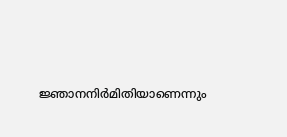ജ്ഞാനനിർമിതിയാണെന്നും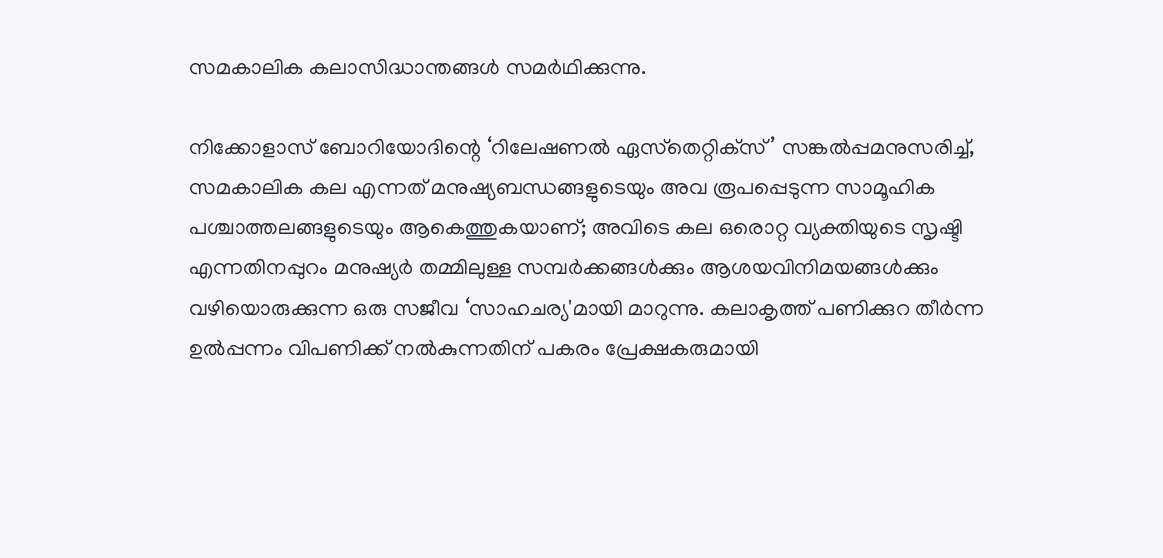സമകാലിക കലാസിദ്ധാന്തങ്ങൾ സമർഥിക്കുന്നു.

നിക്കോളാസ് ബോറിയോദിന്റെ ‘റിലേഷണൽ ഏസ്‌തെറ്റിക്‌സ്’ സങ്കൽപ്പമനുസരിച്ച്, സമകാലിക കല എന്നത് മനുഷ്യബന്ധങ്ങളുടെയും അവ രൂപപ്പെടുന്ന സാമൂഹിക പശ്ചാത്തലങ്ങളുടെയും ആകെത്തുകയാണ്; അവിടെ കല ഒരൊറ്റ വ്യക്തിയുടെ സൃഷ്ടി എന്നതിനപ്പുറം മനുഷ്യർ തമ്മിലുള്ള സമ്പർക്കങ്ങൾക്കും ആശയവിനിമയങ്ങൾക്കും വഴിയൊരുക്കുന്ന ഒരു സജീവ ‘സാഹചര്യ'മായി മാറുന്നു. കലാകൃത്ത്‌ പണിക്കുറ തീർന്ന ഉൽപ്പന്നം വിപണിക്ക് നൽകുന്നതിന് പകരം പ്രേക്ഷകരുമായി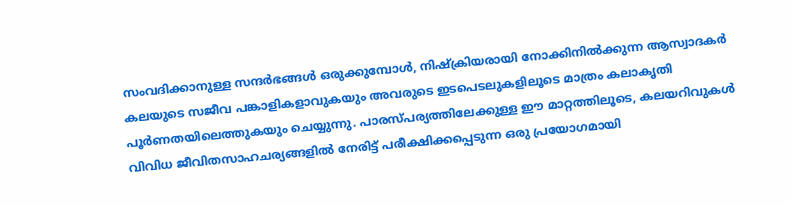സംവദിക്കാനുള്ള സന്ദർഭങ്ങൾ ഒരുക്കുമ്പോൾ, നിഷ്ക്രിയരായി നോക്കിനിൽക്കുന്ന ആസ്വാദകർ കലയുടെ സജീവ പങ്കാളികളാവുകയും അവരുടെ ഇടപെടലുകളിലൂടെ മാത്രം കലാകൃതി പൂർണതയിലെത്തുകയും ചെയ്യുന്നു. പാരസ്‌പര്യത്തിലേക്കുള്ള ഈ മാറ്റത്തിലൂടെ, കലയറിവുകൾ വിവിധ ജീവിതസാഹചര്യങ്ങളിൽ നേരിട്ട് പരീക്ഷിക്കപ്പെടുന്ന ഒരു പ്രയോഗമായി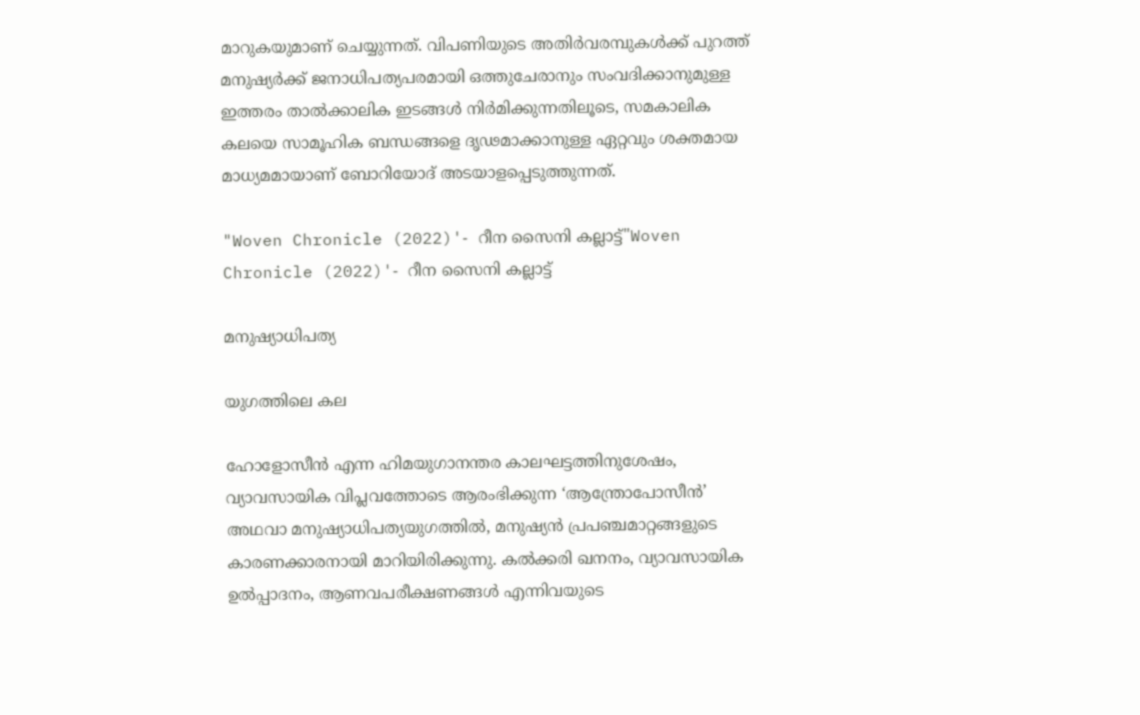മാറുകയുമാണ്‌ ചെയ്യുന്നത്. വിപണിയുടെ അതിർവരമ്പുകൾക്ക് പുറത്ത് മനുഷ്യർക്ക് ജനാധിപത്യപരമായി ഒത്തുചേരാനും സംവദിക്കാനുമുള്ള ഇത്തരം താൽക്കാലിക ഇടങ്ങൾ നിർമിക്കുന്നതിലൂടെ, സമകാലിക കലയെ സാമൂഹിക ബന്ധങ്ങളെ ദൃഢമാക്കാനുള്ള ഏറ്റവും ശക്തമായ മാധ്യമമായാണ് ബോറിയോദ്‌ അടയാളപ്പെടുത്തുന്നത്.

"Woven Chronicle (2022)'‐ റീന സൈനി കല്ലാട്ട്‌"Woven Chronicle (2022)'‐ റീന സൈനി കല്ലാട്ട്‌

മനുഷ്യാധിപത്യ

യുഗത്തിലെ കല

ഹോളോസീൻ എന്ന ഹിമയുഗാനന്തര കാലഘട്ടത്തിനുശേഷം, വ്യാവസായിക വിപ്ലവത്തോടെ ആരംഭിക്കുന്ന ‘ആന്ത്രോപോസീൻ’ അഥവാ മനുഷ്യാധിപത്യയുഗത്തിൽ, മനുഷ്യൻ പ്രപഞ്ചമാറ്റങ്ങളുടെ കാരണക്കാരനായി മാറിയിരിക്കുന്നു. കൽക്കരി ഖനനം, വ്യാവസായിക ഉൽപ്പാദനം, ആണവപരീക്ഷണങ്ങൾ എന്നിവയുടെ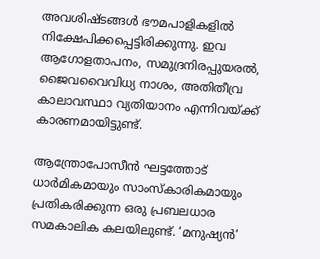അവശിഷ്ടങ്ങൾ ഭൗമപാളികളിൽ നിക്ഷേപിക്കപ്പെട്ടിരിക്കുന്നു. ഇവ ആഗോളതാപനം, സമുദ്രനിരപ്പുയരൽ, ജൈവവൈവിധ്യ നാശം, അതിതീവ്ര കാലാവസ്ഥാ വ്യതിയാനം എന്നിവയ്‌ക്ക്‌ കാരണമായിട്ടുണ്ട്.

ആന്ത്രോപോസീൻ ഘട്ടത്തോട് ധാർമികമായും സാംസ്‌കാരികമായും പ്രതികരിക്കുന്ന ഒരു പ്രബലധാര സമകാലിക കലയിലുണ്ട്. ‘മനുഷ്യൻ’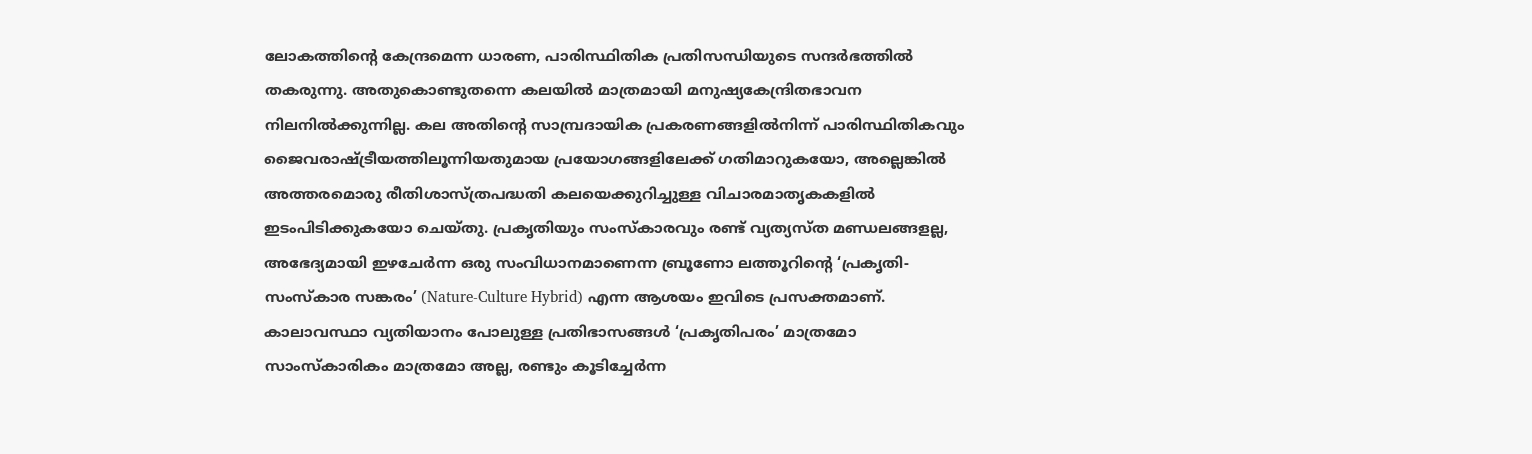ലോകത്തിന്റെ കേന്ദ്രമെന്ന ധാരണ, പാരിസ്ഥിതിക പ്രതിസന്ധിയുടെ സന്ദർഭത്തിൽ തകരുന്നു. അതുകൊണ്ടുതന്നെ കലയിൽ മാത്രമായി മനുഷ്യകേന്ദ്രിതഭാവന നിലനിൽക്കുന്നില്ല. കല അതിന്റെ സാമ്പ്രദായിക പ്രകരണങ്ങളിൽനിന്ന് പാരിസ്ഥിതികവും ജൈവരാഷ്‌ട്രീയത്തിലൂന്നിയതുമായ പ്രയോഗങ്ങളിലേക്ക്‌ ഗതിമാറുകയോ, അല്ലെങ്കിൽ അത്തരമൊരു രീതിശാസ്‌ത്രപദ്ധതി കലയെക്കുറിച്ചുള്ള വിചാരമാതൃകകളിൽ ഇടംപിടിക്കുകയോ ചെയ്‌തു. പ്രകൃതിയും സംസ്‌കാരവും രണ്ട് വ്യത്യസ്‌ത മണ്ഡലങ്ങളല്ല, അഭേദ്യമായി ഇഴചേർന്ന ഒരു സംവിധാനമാണെന്ന ബ്രൂണോ ലത്തൂറിന്റെ ‘പ്രകൃതി-സംസ്‌കാര സങ്കരം’ (Nature-Culture Hybrid) എന്ന ആശയം ഇവിടെ പ്രസക്തമാണ്. കാലാവസ്ഥാ വ്യതിയാനം പോലുള്ള പ്രതിഭാസങ്ങൾ ‘പ്രകൃതിപരം’ മാത്രമോ സാംസ്‌കാരികം മാത്രമോ അല്ല, രണ്ടും കൂടിച്ചേർന്ന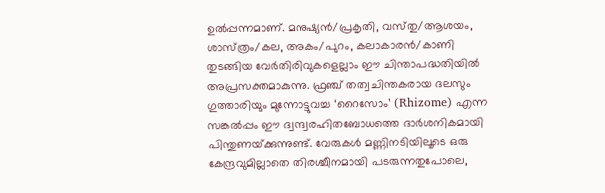ഉൽപ്പന്നമാണ്‌. മനുഷ്യൻ/പ്രകൃതി, വസ്‌തു/ആശയം, ശാസ്‌ത്രം/കല, അകം/പുറം, കലാകാരൻ/കാണി തുടങ്ങിയ വേർതിരിവുകളെല്ലാം ഈ ചിന്താപദ്ധതിയിൽ അപ്രസക്തമാകുന്നു. ഫ്രഞ്ച് തത്വചിന്തകരായ ദലസും ഗുത്താരിയും മുന്നോട്ടുവച്ച ‘റൈസോം’ (Rhizome) എന്ന സങ്കൽപ്പം ഈ ദ്വന്ദ്വരഹിതബോധത്തെ ദാർശനികമായി പിന്തുണയ്‌ക്കുന്നുണ്ട്. വേരുകൾ മണ്ണിനടിയിലൂടെ ഒരു കേന്ദ്രവുമില്ലാതെ തിരശ്ചീനമായി പടരുന്നതുപോലെ,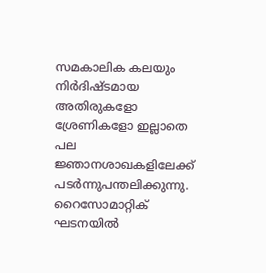സമകാലിക കലയും നിർദിഷ്ടമായ അതിരുകളോ ശ്രേണികളോ ഇല്ലാതെ പല ജ്ഞാനശാഖകളിലേക്ക് പടർന്നുപന്തലിക്കുന്നു. റൈസോമാറ്റിക് ഘടനയിൽ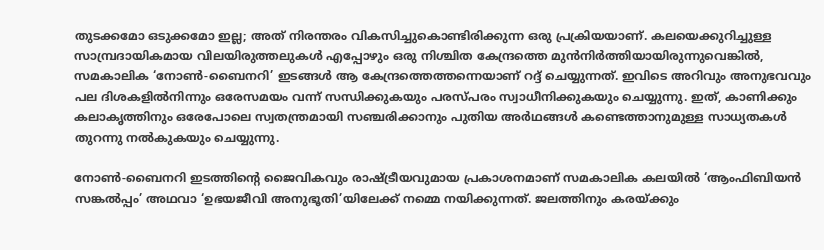തുടക്കമോ ഒടുക്കമോ ഇല്ല; അത് നിരന്തരം വികസിച്ചുകൊണ്ടിരിക്കുന്ന ഒരു പ്രക്രിയയാണ്. കലയെക്കുറിച്ചുള്ള സാമ്പ്രദായികമായ വിലയിരുത്തലുകൾ എപ്പോഴും ഒരു നിശ്ചിത കേന്ദ്രത്തെ മുൻനിർത്തിയായിരുന്നുവെങ്കിൽ, സമകാലിക ‘നോൺ-ബൈനറി’ ഇടങ്ങൾ ആ കേന്ദ്രത്തെത്തന്നെയാണ് റദ്ദ് ചെയ്യുന്നത്. ഇവിടെ അറിവും അനുഭവവും പല ദിശകളിൽനിന്നും ഒരേസമയം വന്ന് സന്ധിക്കുകയും പരസ്‌പരം സ്വാധീനിക്കുകയും ചെയ്യുന്നു. ഇത്, കാണിക്കും കലാകൃത്തിനും ഒരേപോലെ സ്വതന്ത്രമായി സഞ്ചരിക്കാനും പുതിയ അർഥങ്ങൾ കണ്ടെത്താനുമുള്ള സാധ്യതകൾ തുറന്നു നൽകുകയും ചെയ്യുന്നു.

നോൺ-ബൈനറി ഇടത്തിന്റെ ജൈവികവും രാഷ്‌ട്രീയവുമായ പ്രകാശനമാണ് സമകാലിക കലയിൽ ‘ആംഫിബിയൻ സങ്കൽപ്പം’ അഥവാ ‘ഉഭയജീവി അനുഭൂതി’യിലേക്ക് നമ്മെ നയിക്കുന്നത്. ജലത്തിനും കരയ്‌ക്കും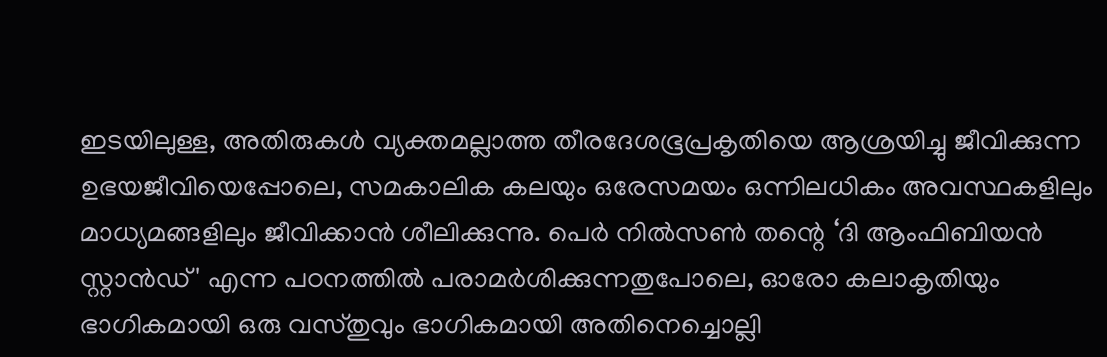ഇടയിലുള്ള, അതിരുകൾ വ്യക്തമല്ലാത്ത തീരദേശഭൂപ്രകൃതിയെ ആശ്രയിച്ചു ജീവിക്കുന്ന ഉഭയജീവിയെപ്പോലെ, സമകാലിക കലയും ഒരേസമയം ഒന്നിലധികം അവസ്ഥകളിലും മാധ്യമങ്ങളിലും ജീവിക്കാൻ ശീലിക്കുന്നു. പെർ നിൽസൺ തന്റെ ‘ദി ആംഫിബിയൻ സ്റ്റാൻഡ്' എന്ന പഠനത്തിൽ പരാമർശിക്കുന്നതുപോലെ, ഓരോ കലാകൃതിയും ഭാഗികമായി ഒരു വസ്‌തുവും ഭാഗികമായി അതിനെച്ചൊല്ലി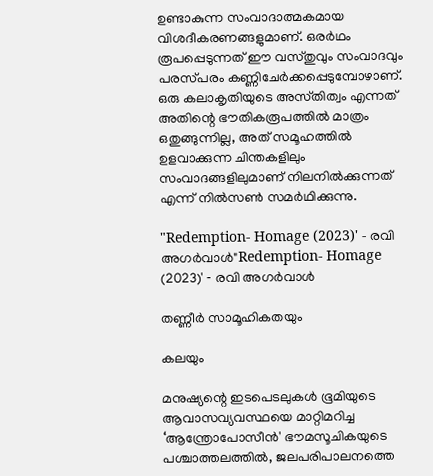ഉണ്ടാകുന്ന സംവാദാത്മകമായ വിശദീകരണങ്ങളുമാണ്‌. ഒരർഥം രൂപപ്പെടുന്നത് ഈ വസ്‌തുവും സംവാദവും പരസ്‌പരം കണ്ണിചേർക്കപ്പെടുമ്പോഴാണ്. ഒരു കലാകൃതിയുടെ അസ്‌തിത്വം എന്നത് അതിന്റെ ഭൗതികരൂപത്തിൽ മാത്രം ഒതുങ്ങുന്നില്ല, അത് സമൂഹത്തിൽ ഉളവാക്കുന്ന ചിന്തകളിലും സംവാദങ്ങളിലുമാണ് നിലനിൽക്കുന്നത് എന്ന് നിൽസൺ സമർഥിക്കുന്നു.

"Redemption‐ Homage (2023)' ‐ രവി അഗർവാൾ"Redemption‐ Homage (2023)' ‐ രവി അഗർവാൾ

തണ്ണീർ സാമൂഹികതയും

കലയും

മനുഷ്യന്റെ ഇടപെടലുകൾ ഭൂമിയുടെ ആവാസവ്യവസ്ഥയെ മാറ്റിമറിച്ച ‘ആന്ത്രോപോസീൻ' ഭൗമസൂചികയുടെ പശ്ചാത്തലത്തിൽ, ജലപരിപാലനത്തെ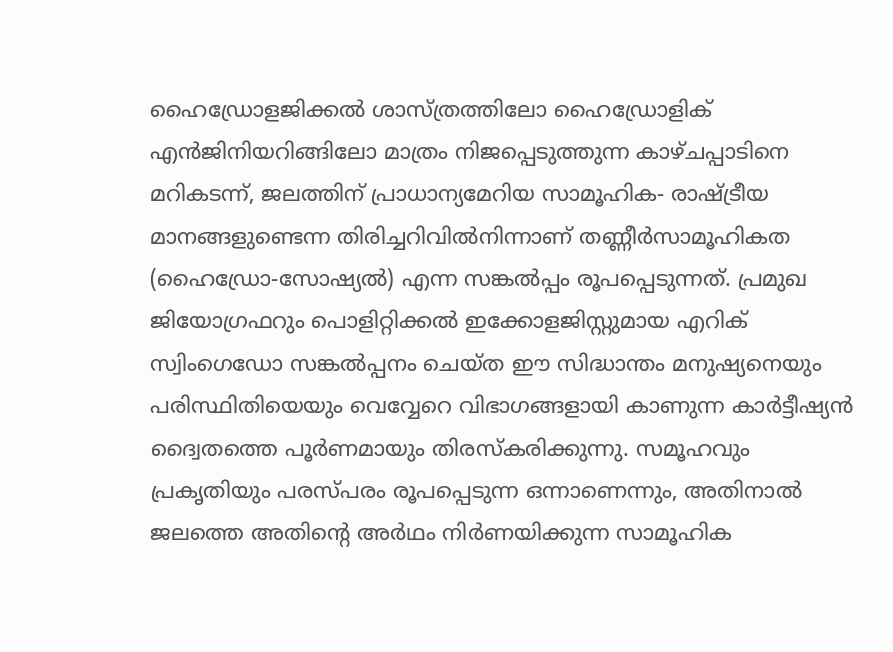ഹൈഡ്രോളജിക്കൽ ശാസ്‌ത്രത്തിലോ ഹൈഡ്രോളിക് എൻജിനിയറിങ്ങിലോ മാത്രം നിജപ്പെടുത്തുന്ന കാഴ്‌ചപ്പാടിനെ മറികടന്ന്, ജലത്തിന് പ്രാധാന്യമേറിയ സാമൂഹിക- രാഷ്‌ട്രീയ മാനങ്ങളുണ്ടെന്ന തിരിച്ചറിവിൽനിന്നാണ് തണ്ണീർസാമൂഹികത (ഹൈഡ്രോ-സോഷ്യൽ) എന്ന സങ്കൽപ്പം രൂപപ്പെടുന്നത്. പ്രമുഖ ജിയോഗ്രഫറും പൊളിറ്റിക്കൽ ഇക്കോളജിസ്റ്റുമായ എറിക് സ്വിംഗെഡോ സങ്കൽപ്പനം ചെയ്‌ത ഈ സിദ്ധാന്തം മനുഷ്യനെയും പരിസ്ഥിതിയെയും വെവ്വേറെ വിഭാഗങ്ങളായി കാണുന്ന കാർട്ടീഷ്യൻ ദ്വൈതത്തെ പൂർണമായും തിരസ്‌കരിക്കുന്നു. സമൂഹവും പ്രകൃതിയും പരസ്‌പരം രൂപപ്പെടുന്ന ഒന്നാണെന്നും, അതിനാൽ ജലത്തെ അതിന്റെ അർഥം നിർണയിക്കുന്ന സാമൂഹിക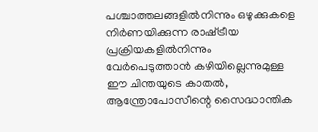പശ്ചാത്തലങ്ങളിൽനിന്നും ഒഴുക്കുകളെ നിർണയിക്കുന്ന രാഷ്‌ട്രീയ പ്രക്രിയകളിൽനിന്നും വേർപെടുത്താൻ കഴിയില്ലെന്നുമുള്ള ഈ ചിന്തയുടെ കാതൽ, ആന്ത്രോപോസീന്റെ സൈദ്ധാന്തിക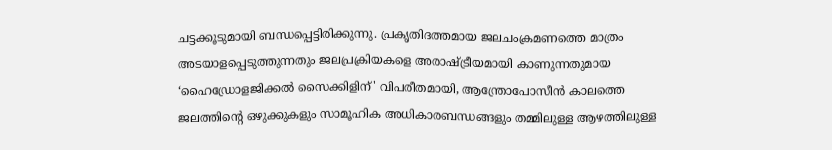ചട്ടക്കൂടുമായി ബന്ധപ്പെട്ടിരിക്കുന്നു. പ്രകൃതിദത്തമായ ജലചംക്രമണത്തെ മാത്രം അടയാളപ്പെടുത്തുന്നതും ജലപ്രക്രിയകളെ അരാഷ്‌ട്രീയമായി കാണുന്നതുമായ ‘ഹൈഡ്രോളജിക്കൽ സൈക്കിളിന്' വിപരീതമായി, ആന്ത്രോപോസീൻ കാലത്തെ ജലത്തിന്റെ ഒഴുക്കുകളും സാമൂഹിക അധികാരബന്ധങ്ങളും തമ്മിലുള്ള ആഴത്തിലുള്ള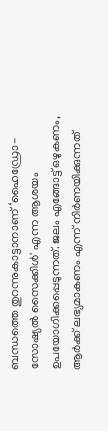ബന്ധത്തെ തുറന്നുകാട്ടാനാണ് ‘ഹൈഡ്രോ-സോഷ്യൽ സൈക്കിൾ' എന്ന ആശയം ഉപയോഗിക്കപ്പെടുന്നത്. ജലം എങ്ങോട്ട് ഒഴുകണം, ആർക്ക് ലഭ്യമാകണം എന്ന് നിർണയിക്കുന്നത്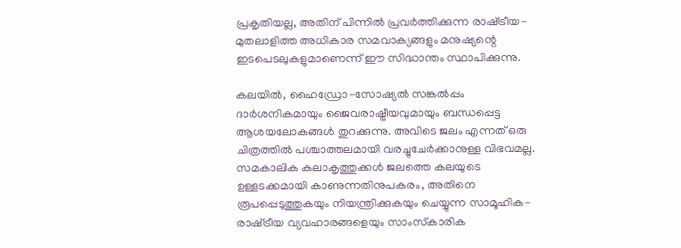പ്രകൃതിയല്ല, അതിന് പിന്നിൽ പ്രവർത്തിക്കുന്ന രാഷ്‌ട്രീയ-മുതലാളിത്ത അധികാര സമവാക്യങ്ങളും മനുഷ്യന്റെ ഇടപെടലുകളുമാണെന്ന്‌ ഈ സിദ്ധാന്തം സ്ഥാപിക്കുന്നു.

കലയിൽ, ഹൈഡ്രോ-സോഷ്യൽ സങ്കൽപ്പം ദാർശനികമായും ജൈവരാഷ്ട്രീയവുമായും ബന്ധപ്പെട്ട ആശയലോകങ്ങൾ തുറക്കുന്നു. അവിടെ ജലം എന്നത് ഒരു ചിത്രത്തിൽ പശ്ചാത്തലമായി വരച്ചുചേർക്കാനുള്ള വിഭവമല്ല. സമകാലിക കലാകൃത്തുക്കൾ ജലത്തെ കലയുടെ ഉള്ളടക്കമായി കാണുന്നതിനുപകരം, അതിനെ രൂപപ്പെടുത്തുകയും നിയന്ത്രിക്കുകയും ചെയ്യുന്ന സാമൂഹിക-രാഷ്‌ട്രീയ വ്യവഹാരങ്ങളെയും സാംസ്‌കാരിക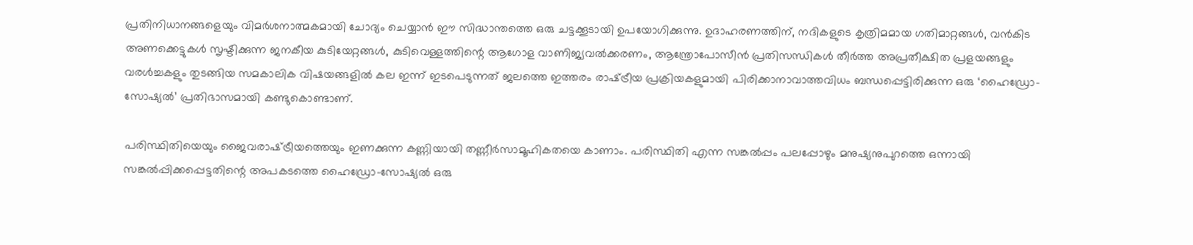പ്രതിനിധാനങ്ങളെയും വിമർശനാത്മകമായി ചോദ്യം ചെയ്യാൻ ഈ സിദ്ധാന്തത്തെ ഒരു ചട്ടക്കൂടായി ഉപയോഗിക്കുന്നു. ഉദാഹരണത്തിന്, നദികളുടെ കൃത്രിമമായ ഗതിമാറ്റങ്ങൾ, വൻകിട അണക്കെട്ടുകൾ സൃഷ്ടിക്കുന്ന ജനകീയ കുടിയേറ്റങ്ങൾ, കുടിവെള്ളത്തിന്റെ ആഗോള വാണിജ്യവൽക്കരണം, ആന്ത്രോപോസീൻ പ്രതിസന്ധികൾ തീർത്ത അപ്രതീക്ഷിത പ്രളയങ്ങളും വരൾച്ചകളും തുടങ്ങിയ സമകാലിക വിഷയങ്ങളിൽ കല ഇന്ന് ഇടപെടുന്നത് ജലത്തെ ഇത്തരം രാഷ്‌ട്രീയ പ്രക്രിയകളുമായി പിരിക്കാനാവാത്തവിധം ബന്ധപ്പെട്ടിരിക്കുന്ന ഒരു ‘ഹൈഡ്രോ-സോഷ്യൽ’ പ്രതിഭാസമായി കണ്ടുകൊണ്ടാണ്.

പരിസ്ഥിതിയെയും ജൈവരാഷ്‌ട്രീയത്തെയും ഇണക്കുന്ന കണ്ണിയായി തണ്ണീർസാമൂഹികതയെ കാണാം. പരിസ്ഥിതി എന്ന സങ്കൽപ്പം പലപ്പോഴും മനുഷ്യനുപുറത്തെ ഒന്നായി സങ്കൽപ്പിക്കപ്പെട്ടതിന്റെ അപകടത്തെ ഹൈഡ്രോ-സോഷ്യൽ ഒരു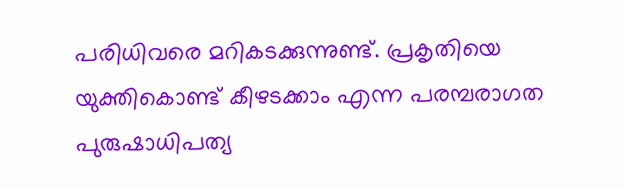പരിധിവരെ മറികടക്കുന്നുണ്ട്. പ്രകൃതിയെ യുക്തികൊണ്ട് കീഴടക്കാം എന്ന പരമ്പരാഗത പുരുഷാധിപത്യ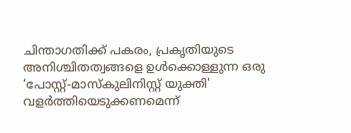ചിന്താഗതിക്ക് പകരം, പ്രകൃതിയുടെ അനിശ്ചിതത്വങ്ങളെ ഉൾക്കൊള്ളുന്ന ഒരു ‘പോസ്റ്റ്-മാസ്കുലിനിസ്റ്റ് യുക്തി' വളർത്തിയെടുക്കണമെന്ന്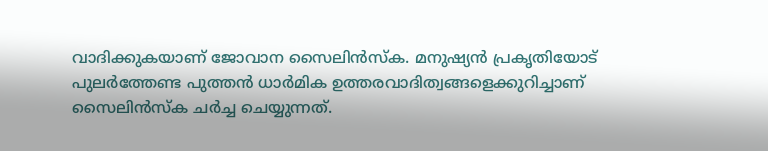വാദിക്കുകയാണ്‌ ജോവാന സൈലിൻസ്ക. മനുഷ്യൻ പ്രകൃതിയോട് പുലർത്തേണ്ട പുത്തൻ ധാർമിക ഉത്തരവാദിത്വങ്ങളെക്കുറിച്ചാണ് സൈലിൻസ്ക ചർച്ച ചെയ്യുന്നത്.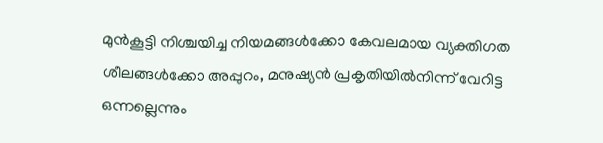മുൻകൂട്ടി നിശ്ചയിച്ച നിയമങ്ങൾക്കോ കേവലമായ വ്യക്തിഗത ശീലങ്ങൾക്കോ അപ്പുറം, മനുഷ്യൻ പ്രകൃതിയിൽനിന്ന് വേറിട്ട ഒന്നല്ലെന്നും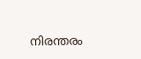നിരന്തരം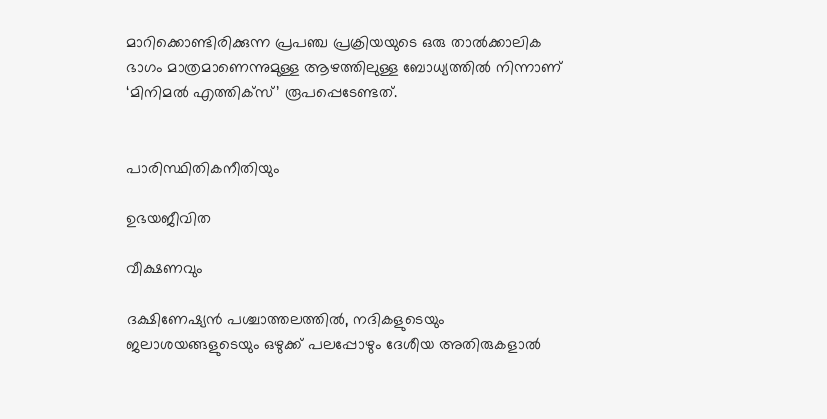മാറിക്കൊണ്ടിരിക്കുന്ന പ്രപഞ്ച പ്രക്രിയയുടെ ഒരു താൽക്കാലിക ഭാഗം മാത്രമാണെന്നുമുള്ള ആഴത്തിലുള്ള ബോധ്യത്തിൽ നിന്നാണ് ‘മിനിമൽ എത്തിക്‌സ്‌’ രൂപപ്പെടേണ്ടത്.


പാരിസ്ഥിതികനീതിയും

ഉഭയജീവിത

വീക്ഷണവും

ദക്ഷിണേഷ്യൻ പശ്ചാത്തലത്തിൽ, നദികളുടെയും ജലാശയങ്ങളുടെയും ഒഴുക്ക് പലപ്പോഴും ദേശീയ അതിരുകളാൽ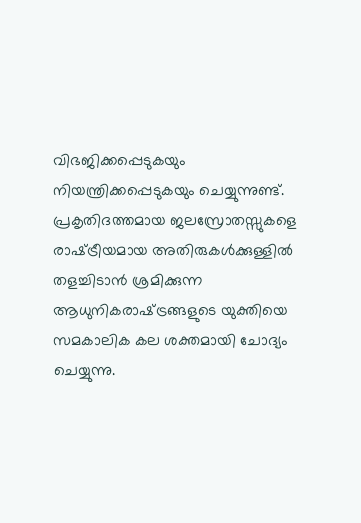വിഭജിക്കപ്പെടുകയും നിയന്ത്രിക്കപ്പെടുകയും ചെയ്യുന്നുണ്ട്. പ്രകൃതിദത്തമായ ജലസ്രോതസ്സുകളെ രാഷ്‌ട്രീയമായ അതിരുകൾക്കുള്ളിൽ തളച്ചിടാൻ ശ്രമിക്കുന്ന ആധുനികരാഷ്‌ട്രങ്ങളുടെ യുക്തിയെ സമകാലിക കല ശക്തമായി ചോദ്യം ചെയ്യുന്നു.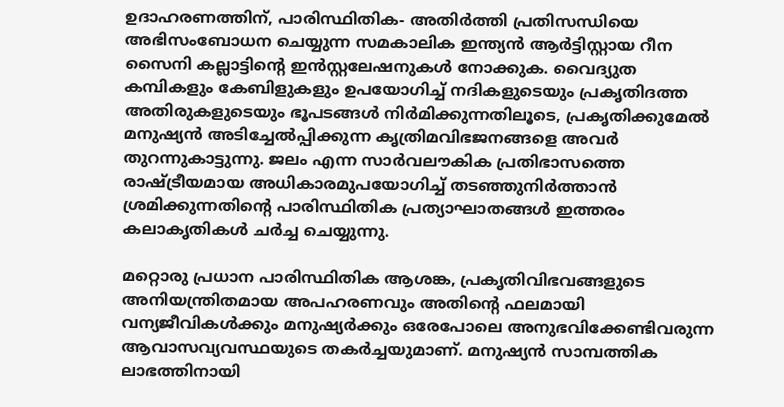ഉദാഹരണത്തിന്‌, പാരിസ്ഥിതിക- അതിർത്തി പ്രതിസന്ധിയെ അഭിസംബോധന ചെയ്യുന്ന സമകാലിക ഇന്ത്യൻ ആർട്ടിസ്റ്റായ റീന സൈനി കല്ലാട്ടിന്റെ ഇൻസ്റ്റലേഷനുകൾ നോക്കുക. വൈദ്യുത കമ്പികളും കേബിളുകളും ഉപയോഗിച്ച് നദികളുടെയും പ്രകൃതിദത്ത അതിരുകളുടെയും ഭൂപടങ്ങൾ നിർമിക്കുന്നതിലൂടെ, പ്രകൃതിക്കുമേൽ മനുഷ്യൻ അടിച്ചേൽപ്പിക്കുന്ന കൃത്രിമവിഭജനങ്ങളെ അവർ തുറന്നുകാട്ടുന്നു. ജലം എന്ന സാർവലൗകിക പ്രതിഭാസത്തെ രാഷ്‌ട്രീയമായ അധികാരമുപയോഗിച്ച് തടഞ്ഞുനിർത്താൻ ശ്രമിക്കുന്നതിന്റെ പാരിസ്ഥിതിക പ്രത്യാഘാതങ്ങൾ ഇത്തരം കലാകൃതികൾ ചർച്ച ചെയ്യുന്നു.

മറ്റൊരു പ്രധാന പാരിസ്ഥിതിക ആശങ്ക, പ്രകൃതിവിഭവങ്ങളുടെ അനിയന്ത്രിതമായ അപഹരണവും അതിന്റെ ഫലമായി വന്യജീവികൾക്കും മനുഷ്യർക്കും ഒരേപോലെ അനുഭവിക്കേണ്ടിവരുന്ന ആവാസവ്യവസ്ഥയുടെ തകർച്ചയുമാണ്. മനുഷ്യൻ സാമ്പത്തിക ലാഭത്തിനായി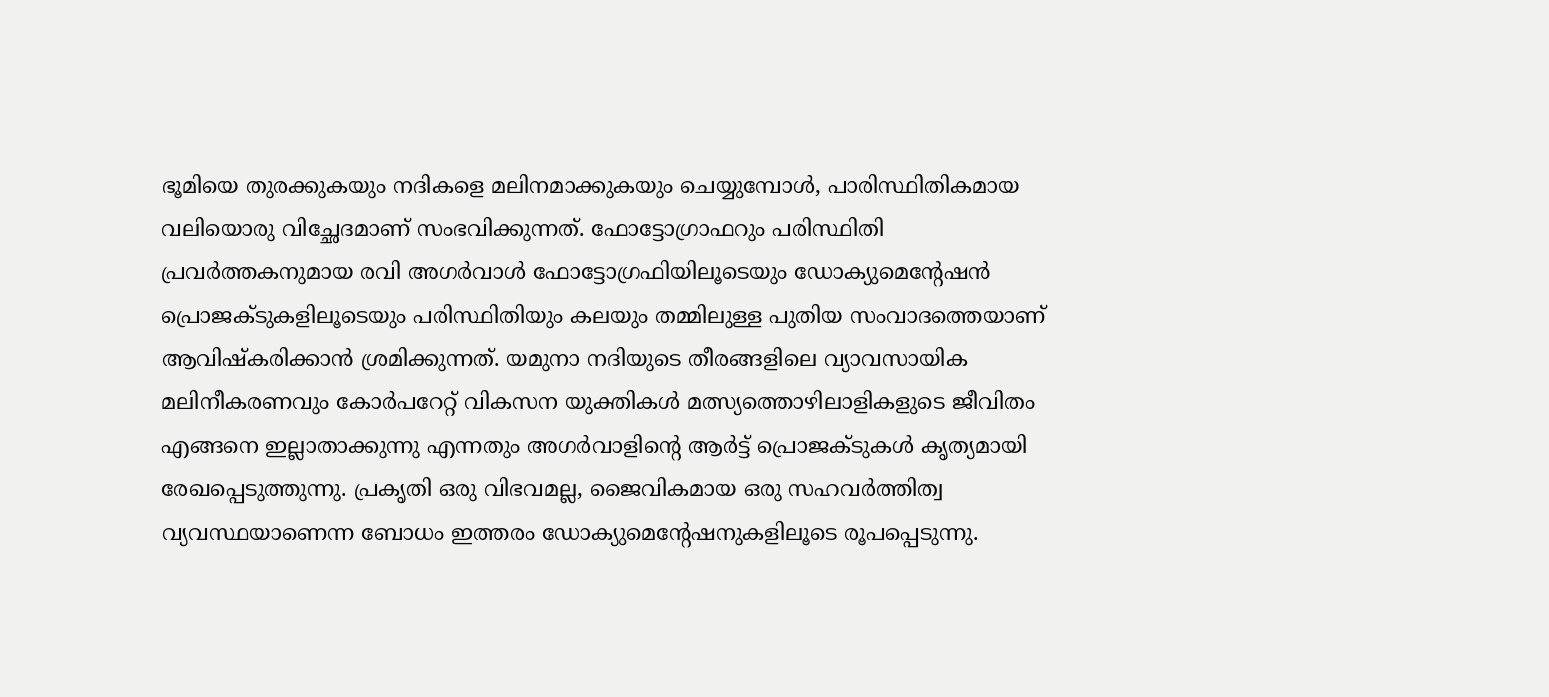ഭൂമിയെ തുരക്കുകയും നദികളെ മലിനമാക്കുകയും ചെയ്യുമ്പോൾ, പാരിസ്ഥിതികമായ വലിയൊരു വിച്ഛേദമാണ് സംഭവിക്കുന്നത്. ഫോട്ടോഗ്രാഫറും പരിസ്ഥിതി പ്രവർത്തകനുമായ രവി അഗർവാൾ ഫോട്ടോഗ്രഫിയിലൂടെയും ഡോക്യുമെന്റേഷൻ പ്രൊജക്ടുകളിലൂടെയും പരിസ്ഥിതിയും കലയും തമ്മിലുള്ള പുതിയ സംവാദത്തെയാണ്‌ ആവിഷ്‌കരിക്കാൻ ശ്രമിക്കുന്നത്. യമുനാ നദിയുടെ തീരങ്ങളിലെ വ്യാവസായിക മലിനീകരണവും കോർപറേറ്റ് വികസന യുക്തികൾ മത്സ്യത്തൊഴിലാളികളുടെ ജീവിതം എങ്ങനെ ഇല്ലാതാക്കുന്നു എന്നതും അഗർവാളിന്റെ ആർട്ട് പ്രൊജക്ടുകൾ കൃത്യമായി രേഖപ്പെടുത്തുന്നു. പ്രകൃതി ഒരു വിഭവമല്ല, ജൈവികമായ ഒരു സഹവർത്തിത്വ വ്യവസ്ഥയാണെന്ന ബോധം ഇത്തരം ഡോക്യുമെന്റേഷനുകളിലൂടെ രൂപപ്പെടുന്നു.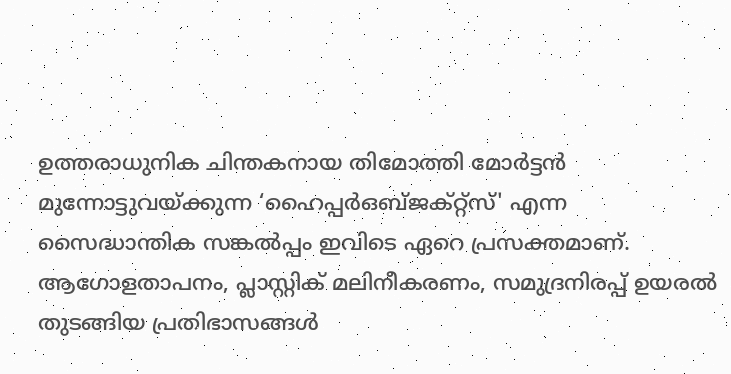ഉത്തരാധുനിക ചിന്തകനായ തിമോത്തി മോർട്ടൻ മുന്നോട്ടുവയ്‌ക്കുന്ന ‘ഹൈപ്പർഒബ്ജക്റ്റ്സ്' എന്ന സൈദ്ധാന്തിക സങ്കൽപ്പം ഇവിടെ ഏറെ പ്രസക്തമാണ്. ആഗോളതാപനം, പ്ലാസ്റ്റിക് മലിനീകരണം, സമുദ്രനിരപ്പ് ഉയരൽ തുടങ്ങിയ പ്രതിഭാസങ്ങൾ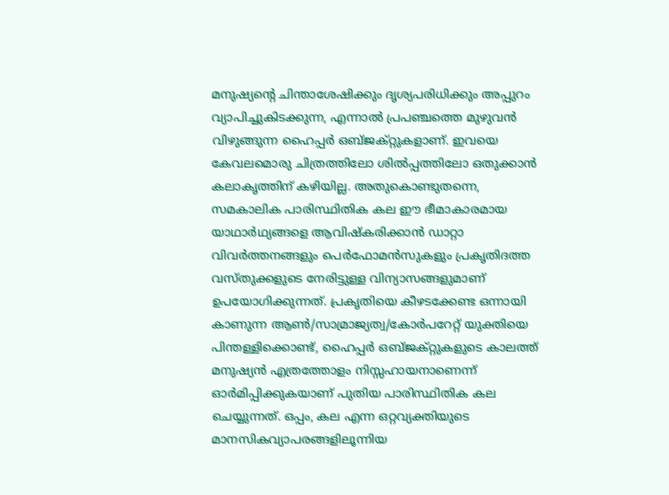മനുഷ്യന്റെ ചിന്താശേഷിക്കും ദൃശ്യപരിധിക്കും അപ്പുറം വ്യാപിച്ചുകിടക്കുന്ന, എന്നാൽ പ്രപഞ്ചത്തെ മുഴുവൻ വിഴുങ്ങുന്ന ഹൈപ്പർ ഒബ്ജക്റ്റുകളാണ്. ഇവയെ കേവലമൊരു ചിത്രത്തിലോ ശിൽപ്പത്തിലോ ഒതുക്കാൻ കലാകൃത്തിന്‌ കഴിയില്ല. അതുകൊണ്ടുതന്നെ, സമകാലിക പാരിസ്ഥിതിക കല ഈ ഭീമാകാരമായ യാഥാർഥ്യങ്ങളെ ആവിഷ്‌കരിക്കാൻ ഡാറ്റാ വിവർത്തനങ്ങളും പെർഫോമൻസുകളും പ്രകൃതിദത്ത വസ്‌തുക്കളുടെ നേരിട്ടുള്ള വിന്യാസങ്ങളുമാണ് ഉപയോഗിക്കുന്നത്. പ്രകൃതിയെ കീഴടക്കേണ്ട ഒന്നായി കാണുന്ന ആൺ/സാമ്രാജ്യത്വ/കോർപറേറ്റ്‌ യുക്തിയെ പിന്തള്ളിക്കൊണ്ട്‌, ഹൈപ്പർ ഒബ്ജക്റ്റുകളുടെ കാലത്ത് മനുഷ്യൻ എത്രത്തോളം നിസ്സഹായനാണെന്ന് ഓർമിപ്പിക്കുകയാണ് പുതിയ പാരിസ്ഥിതിക കല ചെയ്യുന്നത്. ഒപ്പം, കല എന്ന ഒറ്റവ്യക്തിയുടെ മാനസികവ്യാപരങ്ങളിലൂന്നിയ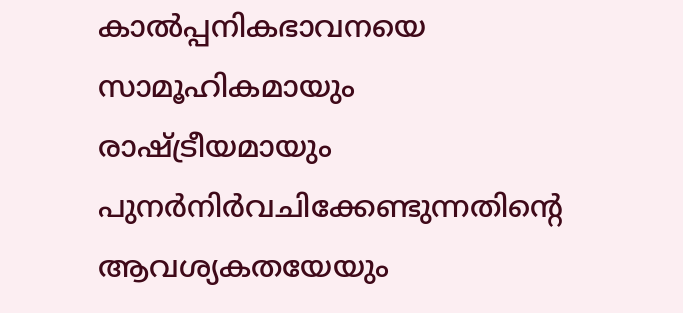കാൽപ്പനികഭാവനയെ സാമൂഹികമായും രാഷ്‌ട്രീയമായും പുനർനിർവചിക്കേണ്ടുന്നതിന്റെ ആവശ്യകതയേയും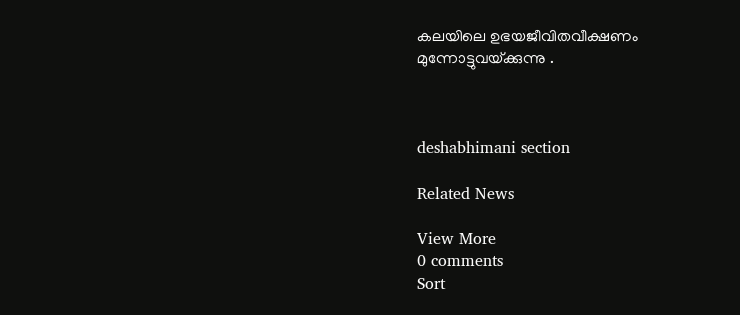കലയിലെ ഉഭയജീവിതവീക്ഷണം മുന്നോട്ടുവയ്‌ക്കുന്നു .



deshabhimani section

Related News

View More
0 comments
Sort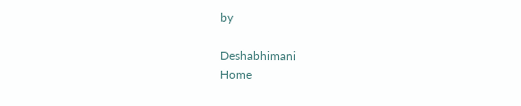by

Deshabhimani
Home